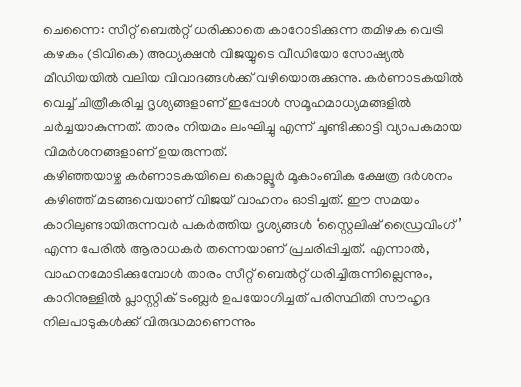ചെന്നൈ: സീറ്റ് ബെൽറ്റ് ധരിക്കാതെ കാറോടിക്കുന്ന തമിഴക വെട്രി കഴകം (ടിവികെ) അധ്യക്ഷൻ വിജയ്യുടെ വീഡിയോ സോഷ്യൽ മീഡിയയിൽ വലിയ വിവാദങ്ങൾക്ക് വഴിയൊരുക്കുന്നു. കർണാടകയിൽ വെച്ച് ചിത്രീകരിച്ച ദൃശ്യങ്ങളാണ് ഇപ്പോൾ സമൂഹമാധ്യമങ്ങളിൽ ചർച്ചയാകുന്നത്. താരം നിയമം ലംഘിച്ചു എന്ന് ചൂണ്ടിക്കാട്ടി വ്യാപകമായ വിമർശനങ്ങളാണ് ഉയരുന്നത്.
കഴിഞ്ഞയാഴ്ച കർണാടകയിലെ കൊല്ലൂർ മൂകാംബിക ക്ഷേത്ര ദർശനം കഴിഞ്ഞ് മടങ്ങവെയാണ് വിജയ് വാഹനം ഓടിച്ചത്. ഈ സമയം കാറിലുണ്ടായിരുന്നവർ പകർത്തിയ ദൃശ്യങ്ങൾ ‘സ്റ്റൈലിഷ് ഡ്രൈവിംഗ്’ എന്ന പേരിൽ ആരാധകർ തന്നെയാണ് പ്രചരിപ്പിച്ചത്. എന്നാൽ, വാഹനമോടിക്കുമ്പോൾ താരം സീറ്റ് ബെൽറ്റ് ധരിച്ചിരുന്നില്ലെന്നും, കാറിനുള്ളിൽ പ്ലാസ്റ്റിക് ടംബ്ലർ ഉപയോഗിച്ചത് പരിസ്ഥിതി സൗഹൃദ നിലപാടുകൾക്ക് വിരുദ്ധമാണെന്നും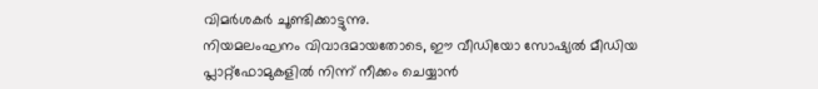വിമർശകർ ചൂണ്ടിക്കാട്ടുന്നു.
നിയമലംഘനം വിവാദമായതോടെ, ഈ വീഡിയോ സോഷ്യൽ മീഡിയ പ്ലാറ്റ്ഫോമുകളിൽ നിന്ന് നീക്കം ചെയ്യാൻ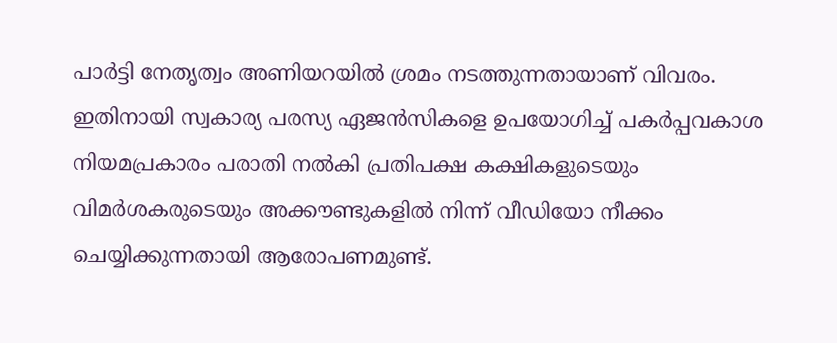പാർട്ടി നേതൃത്വം അണിയറയിൽ ശ്രമം നടത്തുന്നതായാണ് വിവരം. ഇതിനായി സ്വകാര്യ പരസ്യ ഏജൻസികളെ ഉപയോഗിച്ച് പകർപ്പവകാശ നിയമപ്രകാരം പരാതി നൽകി പ്രതിപക്ഷ കക്ഷികളുടെയും വിമർശകരുടെയും അക്കൗണ്ടുകളിൽ നിന്ന് വീഡിയോ നീക്കം ചെയ്യിക്കുന്നതായി ആരോപണമുണ്ട്.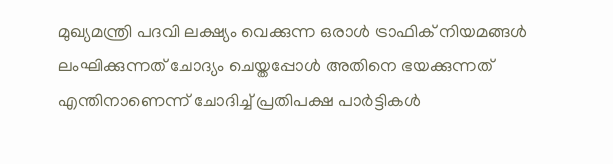മുഖ്യമന്ത്രി പദവി ലക്ഷ്യം വെക്കുന്ന ഒരാൾ ട്രാഫിക് നിയമങ്ങൾ ലംഘിക്കുന്നത് ചോദ്യം ചെയ്തപ്പോൾ അതിനെ ഭയക്കുന്നത് എന്തിനാണെന്ന് ചോദിച്ച് പ്രതിപക്ഷ പാർട്ടികൾ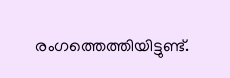രംഗത്തെത്തിയിട്ടുണ്ട്.